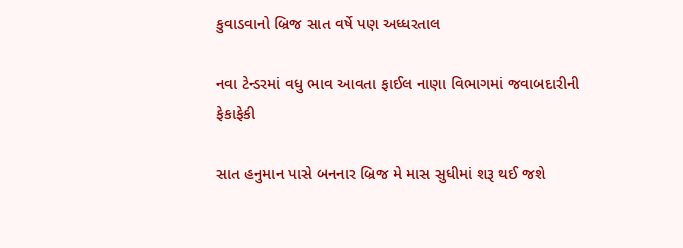કુવાડવાનો બ્રિજ સાત વર્ષે પણ અધ્ધરતાલ

નવા ટેન્ડરમાં વધુ ભાવ આવતા ફાઈલ નાણા વિભાગમાં જવાબદારીની
ફેકાફેકી

સાત હનુમાન પાસે બનનાર બ્રિજ મે માસ સુધીમાં શરૂ થઈ જશે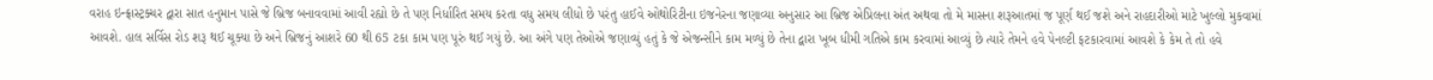વરાહ ઇન્ફ્રાસ્ટ્રક્ચર દ્વારા સાત હનુમાન પાસે જે બ્રિજ બનાવવામાં આવી રહ્યો છે તે પણ નિર્ધારિત સમય કરતા વધુ સમય લીધો છે પરંતુ હાઈવે ઓથોરિટીના ઇજનેરના જણાવ્યા અનુસાર આ બ્રિજ એપ્રિલના અંત અથવા તો મે માસના શરૂઆતમાં જ પૂર્ણ થઈ જશે અને રાહદારીઓ માટે ખુલ્લો મુકવામાં આવશે. હાલ સર્વિસ રોડ શરૂ થઈ ચૂક્યા છે અને બ્રિજનું આશરે 60 થી 65 ટકા કામ પણ પૂરું થઈ ગયું છે. આ અંગે પણ તેઓએ જણાવ્યું હતું કે જે એજન્સીને કામ મળ્યું છે તેના દ્વારા ખૂબ ધીમી ગતિએ કામ કરવામાં આવ્યું છે ત્યારે તેમને હવે પેનલ્ટી ફટકારવામાં આવશે કે કેમ તે તો હવે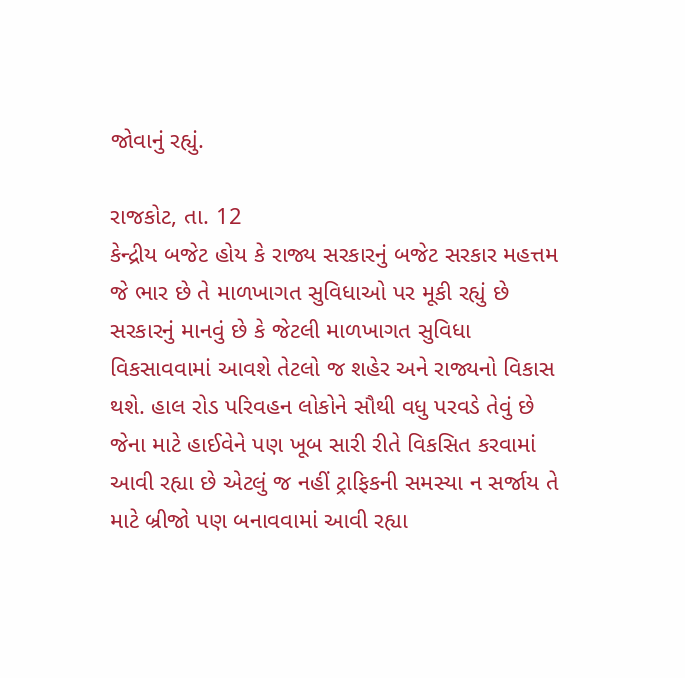જોવાનું રહ્યું.

રાજકોટ, તા. 12
કેન્દ્રીય બજેટ હોય કે રાજ્ય સરકારનું બજેટ સરકાર મહત્તમ જે ભાર છે તે માળખાગત સુવિધાઓ પર મૂકી રહ્યું છે સરકારનું માનવું છે કે જેટલી માળખાગત સુવિધા વિકસાવવામાં આવશે તેટલો જ શહેર અને રાજ્યનો વિકાસ થશે. હાલ રોડ પરિવહન લોકોને સૌથી વધુ પરવડે તેવું છે જેના માટે હાઈવેને પણ ખૂબ સારી રીતે વિકસિત કરવામાં આવી રહ્યા છે એટલું જ નહીં ટ્રાફિકની સમસ્યા ન સર્જાય તે માટે બ્રીજો પણ બનાવવામાં આવી રહ્યા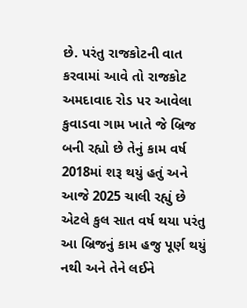છે. પરંતુ રાજકોટની વાત કરવામાં આવે તો રાજકોટ અમદાવાદ રોડ પર આવેલા કુવાડવા ગામ ખાતે જે બ્રિજ બની રહ્યો છે તેનું કામ વર્ષ 2018માં શરૂ થયું હતું અને આજે 2025 ચાલી રહ્યું છે એટલે કુલ સાત વર્ષ થયા પરંતુ આ બ્રિજનું કામ હજુ પૂર્ણ થયું નથી અને તેને લઈને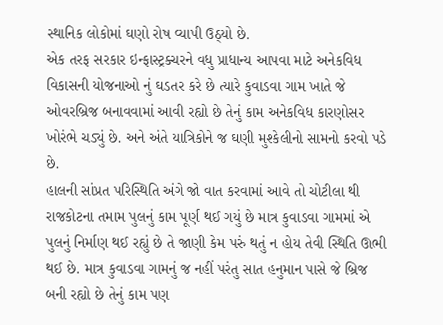સ્થાનિક લોકોમાં ઘણો રોષ વ્યાપી ઉઠ્યો છે.
એક તરફ સરકાર ઇન્ફાસ્ટ્રક્ચરને વધુ પ્રાધાન્ય આપવા માટે અનેકવિધ વિકાસની યોજનાઓ નું ઘડતર કરે છે ત્યારે કુવાડવા ગામ ખાતે જે ઓવરબ્રિજ બનાવવામાં આવી રહ્યો છે તેનું કામ અનેકવિધ કારણોસર ખોરંભે ચડ્યું છે. અને અંતે યાત્રિકોને જ ઘણી મુશ્કેલીનો સામનો કરવો પડે છે.
હાલની સાંપ્રત પરિસ્થિતિ અંગે જો વાત કરવામાં આવે તો ચોટીલા થી રાજકોટના તમામ પુલનું કામ પૂર્ણ થઈ ગયું છે માત્ર કુવાડવા ગામમાં એ પુલનું નિર્માણ થઈ રહ્યું છે તે જાણી કેમ પરું થતું ન હોય તેવી સ્થિતિ ઊભી થઈ છે. માત્ર કુવાડવા ગામનું જ નહીં પરંતુ સાત હનુમાન પાસે જે બ્રિજ બની રહ્યો છે તેનું કામ પણ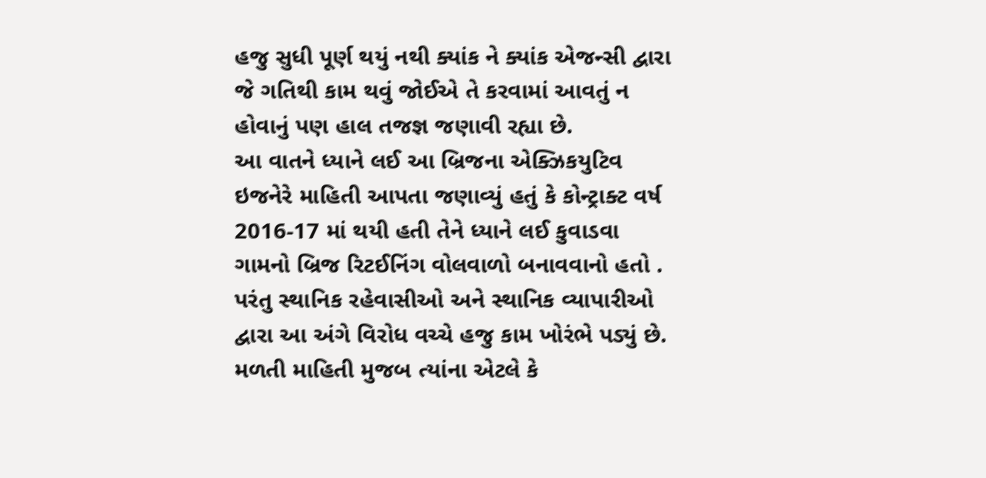હજુ સુધી પૂર્ણ થયું નથી ક્યાંક ને ક્યાંક એજન્સી દ્વારા જે ગતિથી કામ થવું જોઈએ તે કરવામાં આવતું ન હોવાનું પણ હાલ તજજ્ઞ જણાવી રહ્યા છે.
આ વાતને ધ્યાને લઈ આ બ્રિજના એક્ઝિકયુટિવ ઇજનેરે માહિતી આપતા જણાવ્યું હતું કે કોન્ટ્રાક્ટ વર્ષ 2016-17 માં થયી હતી તેને ધ્યાને લઈ કુવાડવા ગામનો બ્રિજ રિટઈનિંગ વોલવાળો બનાવવાનો હતો . પરંતુ સ્થાનિક રહેવાસીઓ અને સ્થાનિક વ્યાપારીઓ દ્વારા આ અંગે વિરોધ વચ્ચે હજુ કામ ખોરંભે પડ્યું છે. મળતી માહિતી મુજબ ત્યાંના એટલે કે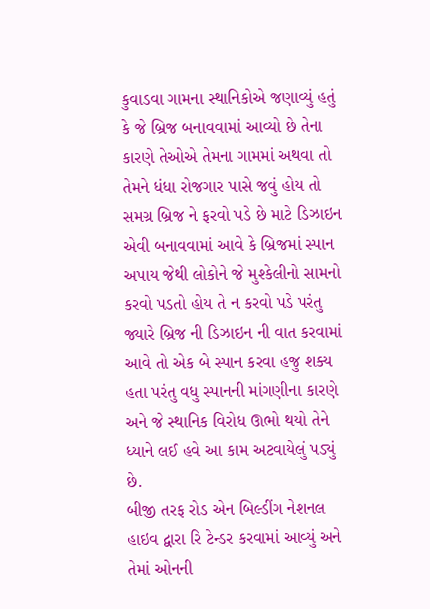કુવાડવા ગામના સ્થાનિકોએ જણાવ્યું હતું કે જે બ્રિજ બનાવવામાં આવ્યો છે તેના કારણે તેઓએ તેમના ગામમાં અથવા તો તેમને ધંધા રોજગાર પાસે જવું હોય તો સમગ્ર બ્રિજ ને ફરવો પડે છે માટે ડિઝાઇન એવી બનાવવામાં આવે કે બ્રિજમાં સ્પાન અપાય જેથી લોકોને જે મુશ્કેલીનો સામનો કરવો પડતો હોય તે ન કરવો પડે પરંતુ જ્યારે બ્રિજ ની ડિઝાઇન ની વાત કરવામાં આવે તો એક બે સ્પાન કરવા હજુ શક્ય હતા પરંતુ વધુ સ્પાનની માંગણીના કારણે અને જે સ્થાનિક વિરોધ ઊભો થયો તેને ધ્યાને લઈ હવે આ કામ અટવાયેલું પડ્યું છે.
બીજી તરફ રોડ એન બિલ્ડીંગ નેશનલ હાઇવ દ્વારા રિ ટેન્ડર કરવામાં આવ્યું અને તેમાં ઓનની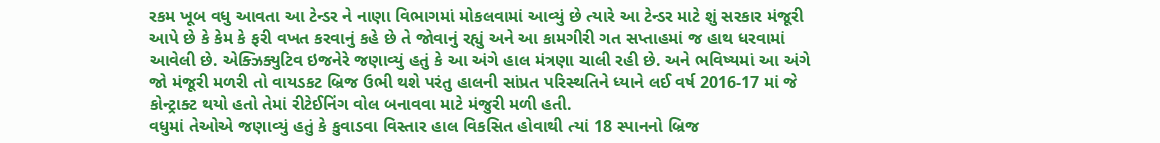રકમ ખૂબ વધુ આવતા આ ટેન્ડર ને નાણા વિભાગમાં મોકલવામાં આવ્યું છે ત્યારે આ ટેન્ડર માટે શું સરકાર મંજૂરી આપે છે કે કેમ કે ફરી વખત કરવાનું કહે છે તે જોવાનું રહ્યું અને આ કામગીરી ગત સપ્તાહમાં જ હાથ ધરવામાં આવેલી છે. એક્ઝિક્યુટિવ ઇજનેરે જણાવ્યું હતું કે આ અંગે હાલ મંત્રણા ચાલી રહી છે. અને ભવિષ્યમાં આ અંગે જો મંજૂરી મળરી તો વાયડકટ બ્રિજ ઉભી થશે પરંતુ હાલની સાંપ્રત પરિસ્થતિને ધ્યાને લઈ વર્ષ 2016-17 માં જે કોન્ટ્રાક્ટ થયો હતો તેમાં રીટેઈનિંગ વોલ બનાવવા માટે મંજુરી મળી હતી.
વધુમાં તેઓએ જણાવ્યું હતું કે કુવાડવા વિસ્તાર હાલ વિકસિત હોવાથી ત્યાં 18 સ્પાનનો બ્રિજ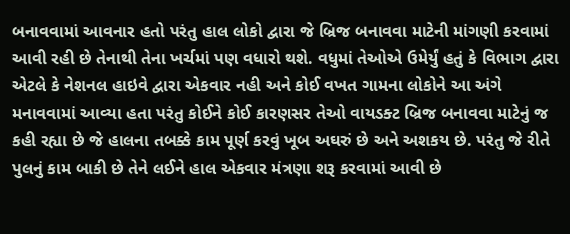બનાવવામાં આવનાર હતો પરંતુ હાલ લોકો દ્વારા જે બ્રિજ બનાવવા માટેની માંગણી કરવામાં આવી રહી છે તેનાથી તેના ખર્ચમાં પણ વધારો થશે. વધુમાં તેઓએ ઉમેર્યું હતું કે વિભાગ દ્વારા એટલે કે નેશનલ હાઇવે દ્વારા એકવાર નહી અને કોઈ વખત ગામના લોકોને આ અંગે મનાવવામાં આવ્યા હતા પરંતુ કોઈને કોઈ કારણસર તેઓ વાયડક્ટ બ્રિજ બનાવવા માટેનું જ કહી રહ્યા છે જે હાલના તબક્કે કામ પૂર્ણ કરવું ખૂબ અઘરું છે અને અશકય છે. પરંતુ જે રીતે પુલનું કામ બાકી છે તેને લઈને હાલ એકવાર મંત્રણા શરૂ કરવામાં આવી છે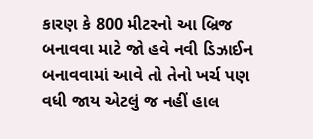કારણ કે 800 મીટરનો આ બ્રિજ બનાવવા માટે જો હવે નવી ડિઝાઈન બનાવવામાં આવે તો તેનો ખર્ચ પણ વધી જાય એટલું જ નહીં હાલ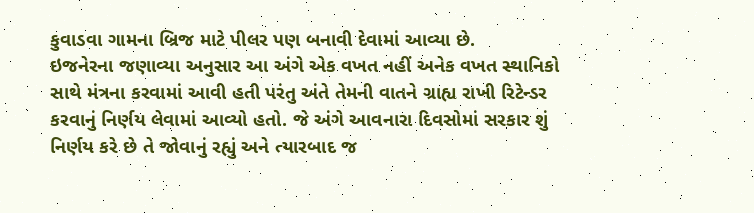કુવાડવા ગામના બ્રિજ માટે પીલર પણ બનાવી દેવામાં આવ્યા છે.
ઇજનેરના જણાવ્યા અનુસાર આ અંગે એક વખત નહીં અનેક વખત સ્થાનિકો સાથે મંત્રના કરવામાં આવી હતી પરંતુ અંતે તેમની વાતને ગ્રાહ્ય રાખી રિટેન્ડર કરવાનું નિર્ણય લેવામાં આવ્યો હતો. જે અંગે આવનારા દિવસોમાં સરકાર શું નિર્ણય કરે છે તે જોવાનું રહ્યું અને ત્યારબાદ જ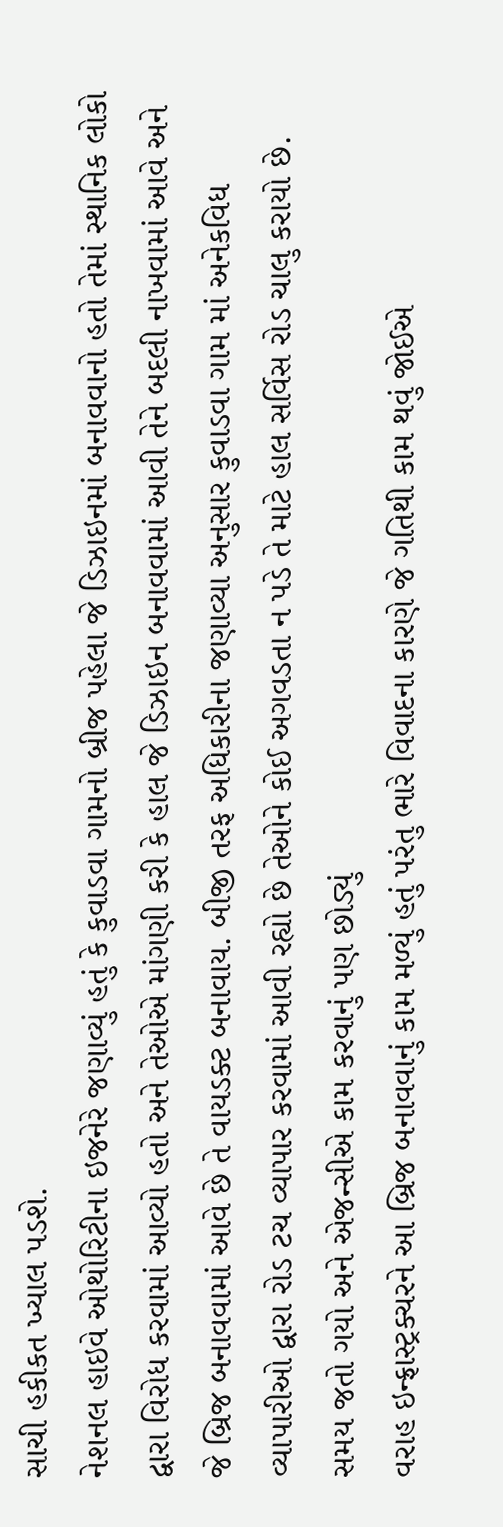સાચી હકીકત ખ્યાલ પડશે.
નેશનલ હાઇવે ઓથોરિટીના ઇજનેરે જણાવ્યું હતું કે કુવાડવા ગામનો બ્રીજ પહેલા જે ડિઝાઇનમાં બનાવવાનો હતો તેમાં સ્થાનિક લોકો દ્વારા વિરોધ કરવામાં આવ્યો હતો અને તેઓએ માંગણી કરી કે હાલ જે ડિઝાઇન બનાવવામાં આવી તેને બદલી નાખવામાં આવે અને જે બ્રિજ બનાવવામાં આવે છે તે વાયડક્ટ બનાવાય. બીજી તરફ અધિકારીના જણાવ્યા અનુસાર કુવાડવા ગામ માં અનેકવિધ વ્યાપારીઓ દ્વારા રોડ ટચ વ્યાપાર કરવામાં આવી રહ્યો છે તેઓને કોઈ અગવડતા ન પડે તે માટે હાલ સર્વિસ રોડ ચાલુ કરાયો છે.
સમય જતો ગયો અને એજન્સીએ કામ કરવાનું પણ છોડ્યું
વરાહ ઇન્ફ્રાસ્ટ્રક્ચરને આ બ્રિજ બનાવવાનું કામ મળ્યું હતું પરંતુ ભારે વિવાદના કારણે જે ગતિથી કામ થવું જોઈએ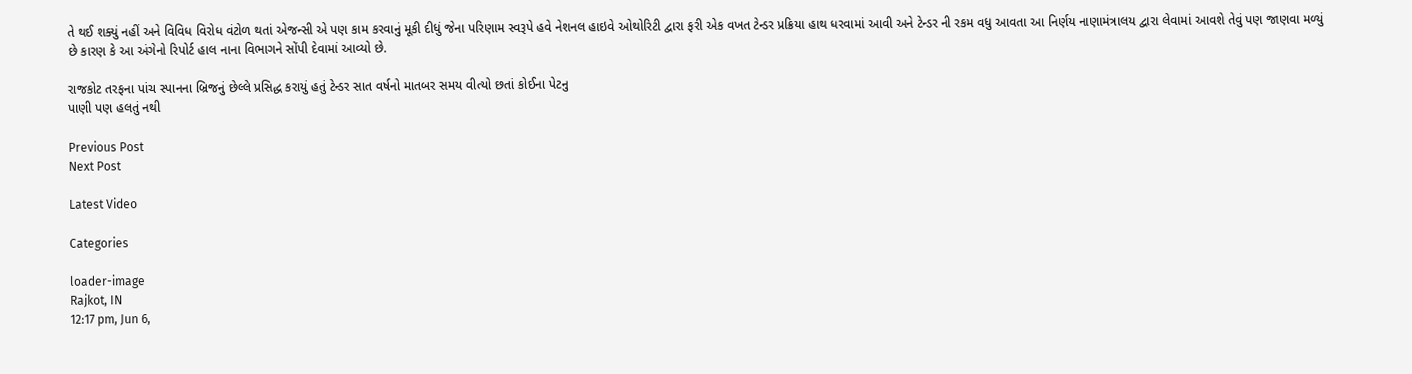તે થઈ શક્યું નહીં અને વિવિધ વિરોધ વંટોળ થતાં એજન્સી એ પણ કામ કરવાનું મૂકી દીધું જેના પરિણામ સ્વરૂપે હવે નેશનલ હાઇવે ઓથોરિટી દ્વારા ફરી એક વખત ટેન્ડર પ્રક્રિયા હાથ ધરવામાં આવી અને ટેન્ડર ની રકમ વધુ આવતા આ નિર્ણય નાણામંત્રાલય દ્વારા લેવામાં આવશે તેવું પણ જાણવા મળ્યું છે કારણ કે આ અંગેનો રિપોર્ટ હાલ નાના વિભાગને સોંપી દેવામાં આવ્યો છે.

રાજકોટ તરફના પાંચ સ્પાનના બ્રિજનું છેલ્લે પ્રસિદ્ધ કરાયું હતું ટેન્ડર સાત વર્ષનો માતબર સમય વીત્યો છતાં કોઈના પેટનુ
પાણી પણ હલતું નથી

Previous Post
Next Post

Latest Video

Categories

loader-image
Rajkot, IN
12:17 pm, Jun 6,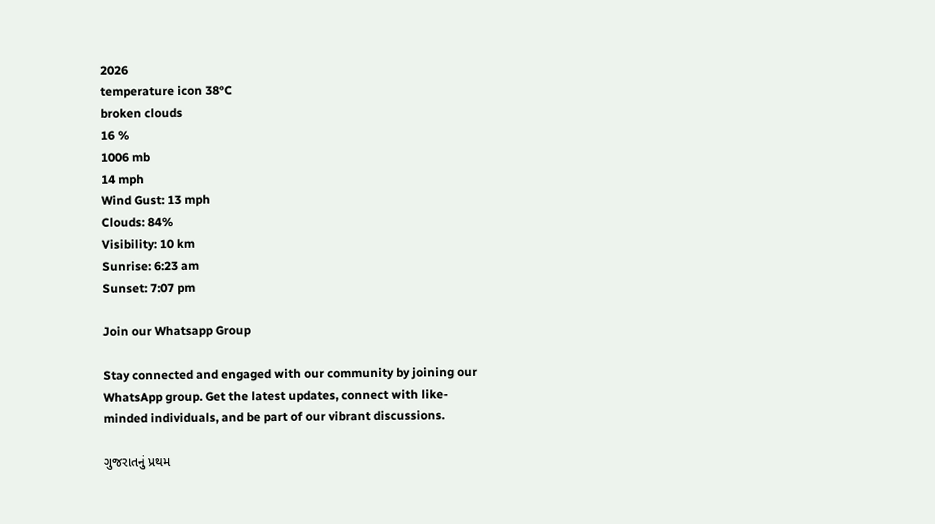2026
temperature icon 38°C
broken clouds
16 %
1006 mb
14 mph
Wind Gust: 13 mph
Clouds: 84%
Visibility: 10 km
Sunrise: 6:23 am
Sunset: 7:07 pm

Join our Whatsapp Group

Stay connected and engaged with our community by joining our WhatsApp group. Get the latest updates, connect with like-minded individuals, and be part of our vibrant discussions.

ગુજરાતનું પ્રથમ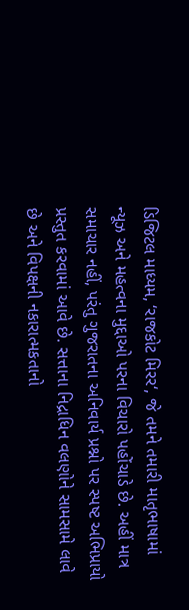ડિજિટલ માધ્યમ, ‘રાજકોટ મિરર‘, જે તમને તમારી માતૃભાષામાં ન્યૂઝ અને મહત્વના મુદ્દાઓ પરના વિચારો પહોંચાડે છે. અહીં માત્ર સમાચાર નહીં, પરંતુ ગુજરાતના અનિવાર્ય પ્રશ્નો પર સ્પષ્ટ અભિપ્રાયો પ્રસ્તુત કરવામાં આવે છે. સત્તાના નિદ્રાધિન વલણોને સામસામે લાવે છે અને વિપક્ષની નકારાત્મકતાનો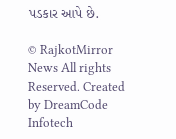પડકાર આપે છે.

© RajkotMirror News All rights Reserved. Created by DreamCode Infotech